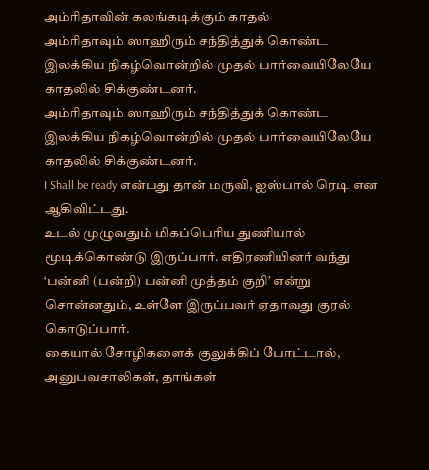அம்ரிதாவின் கலங்கடிக்கும் காதல்
அம்ரிதாவும் ஸாஹிரும் சந்தித்துக் கொண்ட இலக்கிய நிகழ்வொன்றில் முதல் பார்வையிலேயே காதலில் சிக்குண்டனர்.
அம்ரிதாவும் ஸாஹிரும் சந்தித்துக் கொண்ட இலக்கிய நிகழ்வொன்றில் முதல் பார்வையிலேயே காதலில் சிக்குண்டனர்.
I Shall be ready என்பது தான் மருவி, ஐஸ்பால் ரெடி என ஆகிவிட்டது.
உடல் முழுவதும் மிகப்பெரிய துணியால் மூடிக்கொண்டு இருப்பார். எதிரணியினர் வந்து ‘பன்னி (பன்றி) பன்னி முத்தம் குறி’ என்று சொன்னதும், உள்ளே இருப்பவர் ஏதாவது குரல் கொடுப்பார்.
கையால் சோழிகளைக் குலுக்கிப் போட்டால், அனுபவசாலிகள், தாங்கள்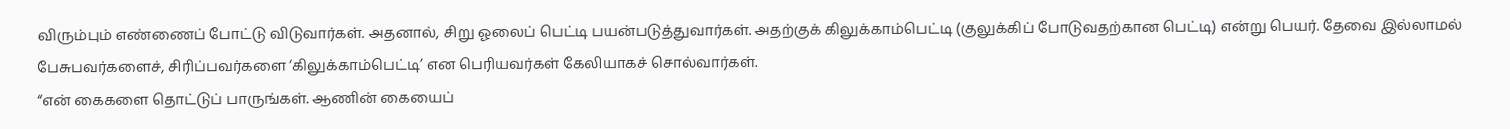விரும்பும் எண்ணைப் போட்டு விடுவார்கள். அதனால், சிறு ஓலைப் பெட்டி பயன்படுத்துவார்கள். அதற்குக் கிலுக்காம்பெட்டி (குலுக்கிப் போடுவதற்கான பெட்டி) என்று பெயர். தேவை இல்லாமல் பேசுபவர்களைச், சிரிப்பவர்களை ‘கிலுக்காம்பெட்டி’ என பெரியவர்கள் கேலியாகச் சொல்வார்கள்.
“என் கைகளை தொட்டுப் பாருங்கள். ஆணின் கையைப்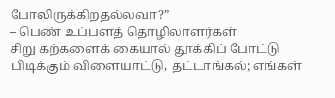போலிருக்கிறதல்லவா?”
– பெண் உப்பளத் தொழிலாளர்கள்
சிறு கற்களைக் கையால் தூக்கிப் போட்டு பிடிக்கும் விளையாட்டு, தட்டாங்கல்; எங்கள்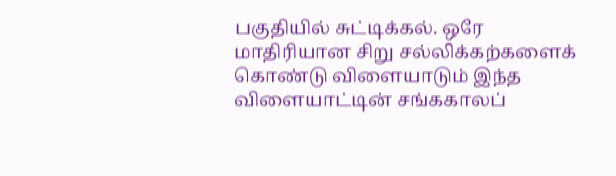பகுதியில் சுட்டிக்கல். ஒரே மாதிரியான சிறு சல்லிக்கற்களைக் கொண்டு விளையாடும் இந்த விளையாட்டின் சங்ககாலப்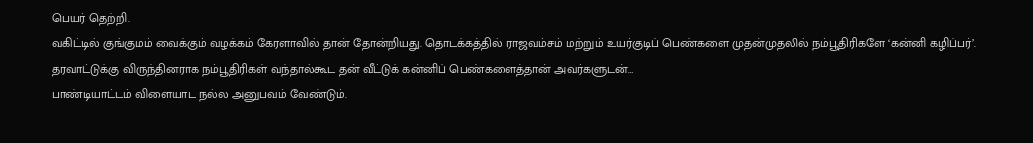பெயர் தெற்றி.
வகிட்டில் குங்குமம் வைக்கும் வழக்கம் கேரளாவில் தான் தோன்றியது. தொடக்கத்தில் ராஜவம்சம் மற்றும் உயர்குடிப் பெண்களை முதன்முதலில் நம்பூதிரிகளே ‘கன்னி கழிப்பர்’. தரவாட்டுக்கு விருந்தினராக நம்பூதிரிகள் வந்தால்கூட தன் வீட்டுக் கன்னிப் பெண்களைத்தான் அவர்களுடன்…
பாண்டியாட்டம் விளையாட நல்ல அனுபவம் வேண்டும்.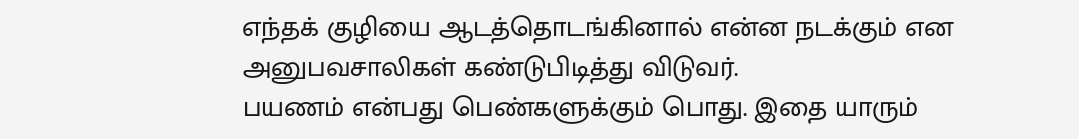எந்தக் குழியை ஆடத்தொடங்கினால் என்ன நடக்கும் என அனுபவசாலிகள் கண்டுபிடித்து விடுவர்.
பயணம் என்பது பெண்களுக்கும் பொது. இதை யாரும்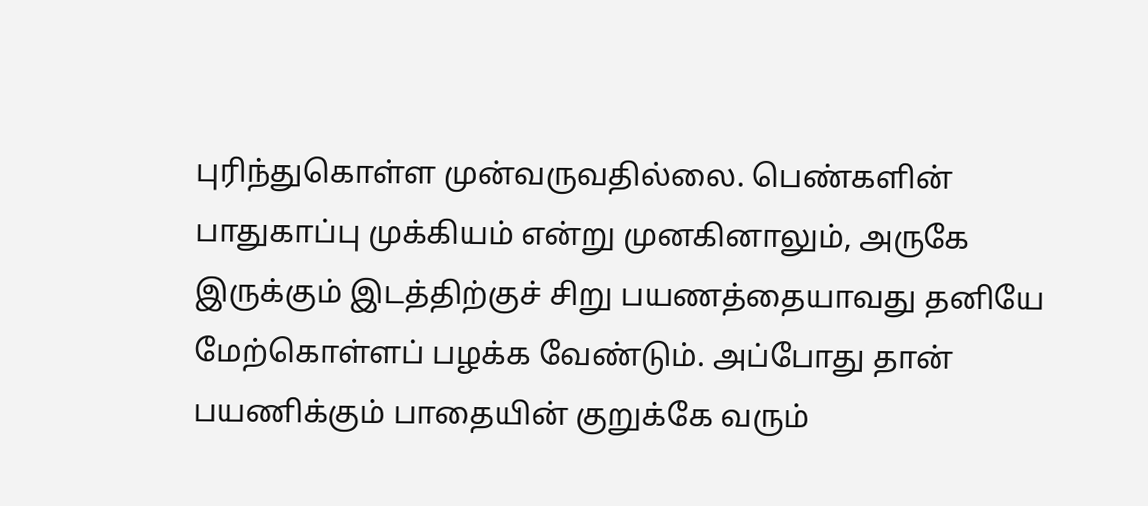புரிந்துகொள்ள முன்வருவதில்லை. பெண்களின் பாதுகாப்பு முக்கியம் என்று முனகினாலும், அருகே இருக்கும் இடத்திற்குச் சிறு பயணத்தையாவது தனியே மேற்கொள்ளப் பழக்க வேண்டும். அப்போது தான் பயணிக்கும் பாதையின் குறுக்கே வரும்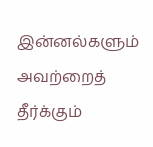இன்னல்களும் அவற்றைத் தீர்க்கும்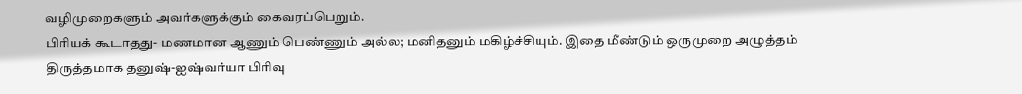வழிமுறைகளும் அவர்களுக்கும் கைவரப்பெறும்.
பிரியக் கூடாதது- மணமான ஆணும் பெண்ணும் அல்ல; மனிதனும் மகிழ்ச்சியும். இதை மீண்டும் ஒருமுறை அழுத்தம் திருத்தமாக தனுஷ்-ஐஷ்வர்யா பிரிவு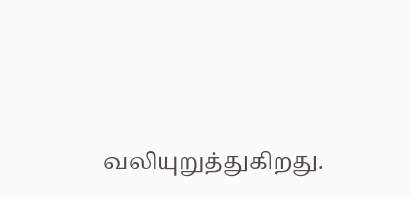வலியுறுத்துகிறது.